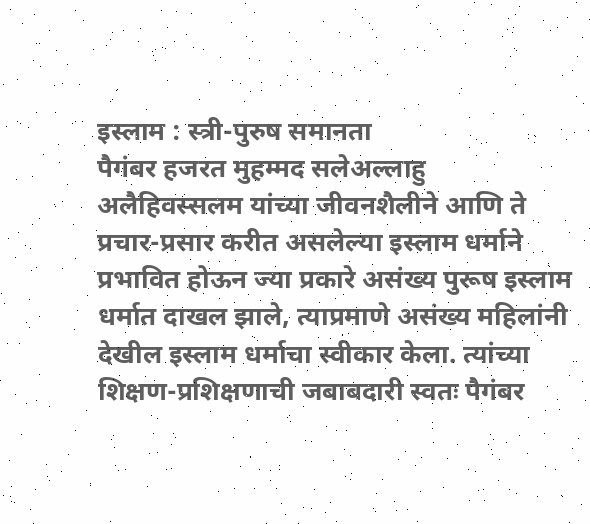इस्लाम : स्त्री-पुरुष समानता
पैगंबर हजरत मुहम्मद सलेअल्लाहु अलैहिवस्सलम यांच्या जीवनशैलीने आणि ते प्रचार-प्रसार करीत असलेल्या इस्लाम धर्माने प्रभावित होऊन ज्या प्रकारे असंख्य पुरूष इस्लाम धर्मात दाखल झाले, त्याप्रमाणे असंख्य महिलांनी देखील इस्लाम धर्माचा स्वीकार केला. त्यांच्या शिक्षण-प्रशिक्षणाची जबाबदारी स्वतः पैगंबर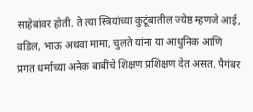साहेबांवर होती. ते त्या स्त्रियांच्या कुटूंबातील ज्येष्ठ म्हणजे आई, वडिल, भाऊ अथवा मामा, चुलते यांना या आधुनिक आणि प्रगत धर्माच्या अनेक बाबींचे शिक्षण प्रशिक्षण देत असत. पैगंबर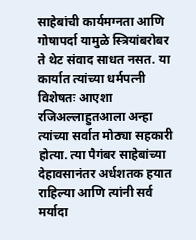साहेबांची कार्यमग्नता आणि गोषापर्दा यामुळे स्त्रियांबरोबर ते थेट संवाद साधत नसत. या कार्यात त्यांच्या धर्मपत्नी विशेषतः आएशा रजिअल्लाहुतआला अन्हा त्यांच्या सर्वात मोठ्या सहकारी होत्या. त्या पैगंबर साहेबांच्या देहावसानंतर अर्धशतक हयात राहिल्या आणि त्यांनी सर्व मर्यादा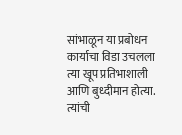सांभाळून या प्रबोधन कार्याचा विडा उचलला त्या खूप प्रतिभाशाली आणि बुध्दीमान होत्या. त्यांची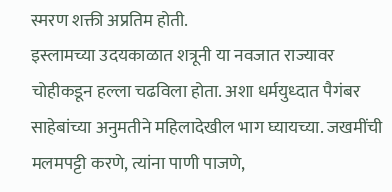स्मरण शक्ती अप्रतिम होती.
इस्लामच्या उदयकाळात शत्रूनी या नवजात राज्यावर चोहीकडून हल्ला चढविला होता. अशा धर्मयुध्दात पैगंबर साहेबांच्या अनुमतीने महिलादेखील भाग घ्यायच्या. जखमींची मलमपट्टी करणे, त्यांना पाणी पाजणे,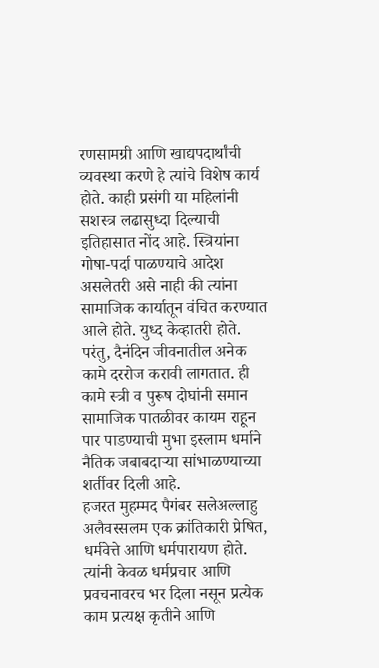रणसामग्री आणि खाद्यपदार्थांची व्यवस्था करणे हे त्यांचे विशेष कार्य होते. काही प्रसंगी या महिलांनी सशस्त्र लढासुध्दा दिल्याची इतिहासात नोंद आहे. स्त्रियांना गोषा-पर्दा पाळण्याचे आदेश असलेतरी असे नाही की त्यांना सामाजिक कार्यातून वंचित करण्यात आले होते. युध्द केव्हातरी होते. परंतु, दैनंदिन जीवनातील अनेक कामे दररोज करावी लागतात. ही कामे स्त्री व पुरूष दोघांनी समान सामाजिक पातळीवर कायम राहून पार पाडण्याची मुभा इस्लाम धर्माने नैतिक जबाबदाऱ्या सांभाळण्याच्या शर्तीवर दिली आहे.
हजरत मुहम्मद पैगंबर सलेअल्लाहु अलैवस्सलम एक क्रांतिकारी प्रेषित, धर्मवेत्ते आणि धर्मपारायण होते. त्यांनी केवळ धर्मप्रचार आणि प्रवचनावरच भर दिला नसून प्रत्येक काम प्रत्यक्ष कृतीने आणि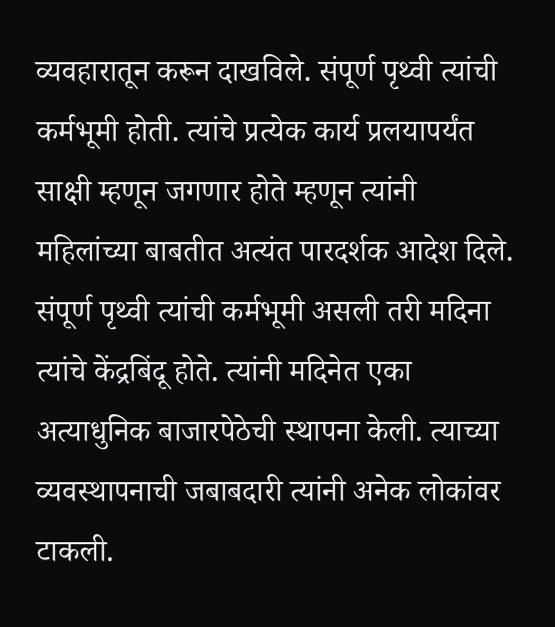व्यवहारातून करून दाखविले. संपूर्ण पृथ्वी त्यांची कर्मभूमी होती. त्यांचे प्रत्येक कार्य प्रलयापर्यंत साक्षी म्हणून जगणार होते म्हणून त्यांनी महिलांच्या बाबतीत अत्यंत पारदर्शक आदेश दिले. संपूर्ण पृथ्वी त्यांची कर्मभूमी असली तरी मदिना त्यांचे केंद्रबिंदू होते. त्यांनी मदिनेत एका अत्याधुनिक बाजारपेठेची स्थापना केली. त्याच्या व्यवस्थापनाची जबाबदारी त्यांनी अनेक लोकांवर टाकली.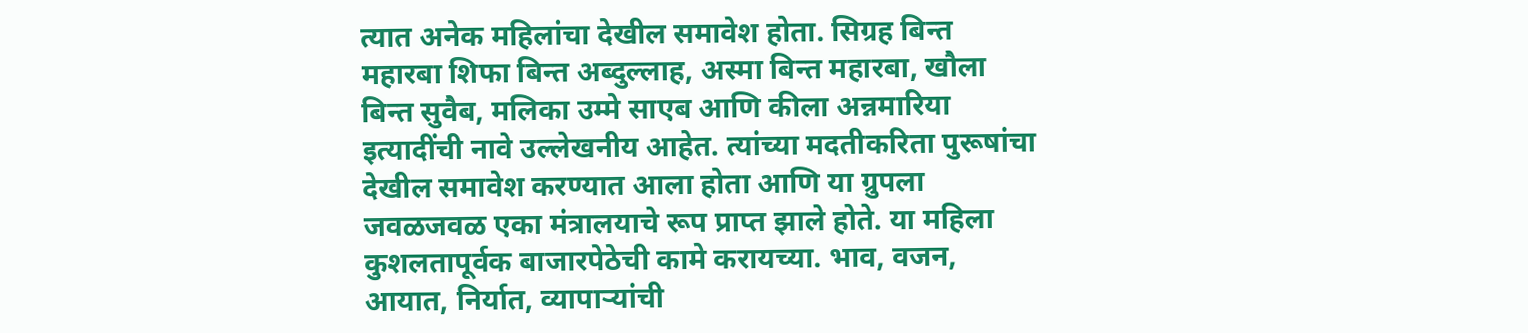त्यात अनेक महिलांचा देखील समावेश होता. सिग्रह बिन्त महारबा शिफा बिन्त अब्दुल्लाह, अस्मा बिन्त महारबा, खौला बिन्त सुवैब, मलिका उम्मे साएब आणि कीला अन्नमारिया इत्यादींची नावे उल्लेखनीय आहेत. त्यांच्या मदतीकरिता पुरूषांचा देखील समावेश करण्यात आला होता आणि या ग्रुपला जवळजवळ एका मंत्रालयाचे रूप प्राप्त झाले होते. या महिला कुशलतापूर्वक बाजारपेठेची कामे करायच्या. भाव, वजन, आयात, निर्यात, व्यापाऱ्यांची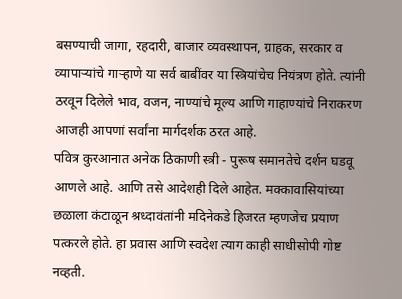बसण्याची जागा, रहदारी, बाजार व्यवस्थापन, ग्राहक, सरकार व व्यापाऱ्यांचे गाऱ्हाणे या सर्व बाबींवर या स्त्रियांचेच नियंत्रण होते. त्यांनी ठरवून दिलेले भाव, वजन, नाण्यांचे मूल्य आणि गाहाण्यांचे निराकरण आजही आपणां सर्वांना मार्गदर्शक ठरत आहे.
पवित्र कुरआनात अनेक ठिकाणी स्त्री - पुरूष समानतेचे दर्शन घडवू आणले आहे. आणि तसे आदेशही दिले आहेत. मक्कावासियांच्या छळाला कंटाळून श्रध्दावंतांनी मदिनेकडे हिजरत म्हणजेच प्रयाण पत्करले होते. हा प्रवास आणि स्वदेश त्याग काही साधीसोपी गोष्ट नव्हती.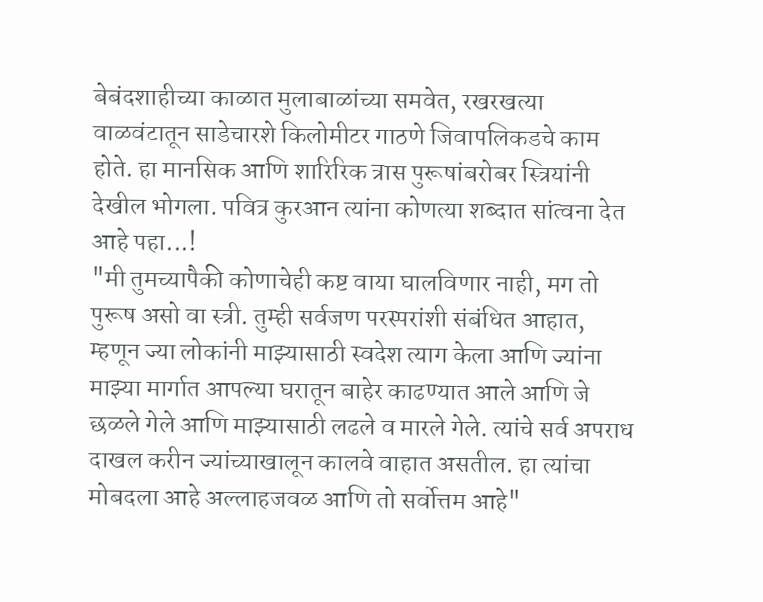बेबंदशाहीच्या काळात मुलाबाळांच्या समवेत, रखरखत्या वाळवंटातून साडेचारशे किलोमीटर गाठणे जिवापलिकडचे काम होते. हा मानसिक आणि शारिरिक त्रास पुरूषांबरोबर स्त्रियांनी देखील भोगला. पवित्र कुरआन त्यांना कोणत्या शब्दात सांत्वना देत आहे पहा...!
"मी तुमच्यापैकी कोणाचेही कष्ट वाया घालविणार नाही, मग तो पुरूष असो वा स्त्री. तुम्ही सर्वजण परस्परांशी संबंधित आहात, म्हणून ज्या लोकांनी माझ्यासाठी स्वदेश त्याग केला आणि ज्यांना माझ्या मार्गात आपल्या घरातून बाहेर काढण्यात आले आणि जे छळले गेले आणि माझ्यासाठी लढले व मारले गेले. त्यांचे सर्व अपराध दाखल करीन ज्यांच्याखालून कालवे वाहात असतील. हा त्यांचा मोबदला आहे अल्लाहजवळ आणि तो सर्वोत्तम आहे"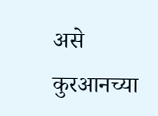असे कुरआनच्या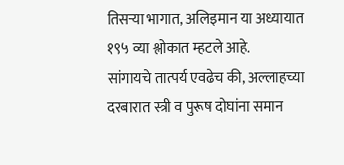तिसऱ्या भागात, अलिइमान या अध्यायात १९५ व्या श्लोकात म्हटले आहे.
सांगायचे तात्पर्य एवढेच की, अल्लाहच्या दरबारात स्त्री व पुरूष दोघांना समान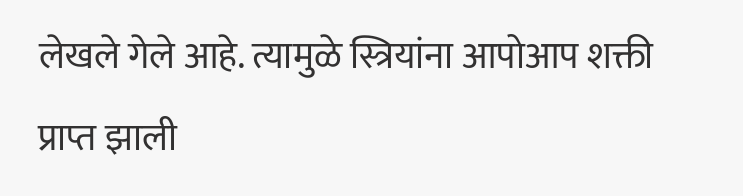लेखले गेले आहे. त्यामुळे स्त्रियांना आपोआप शक्ती प्राप्त झाली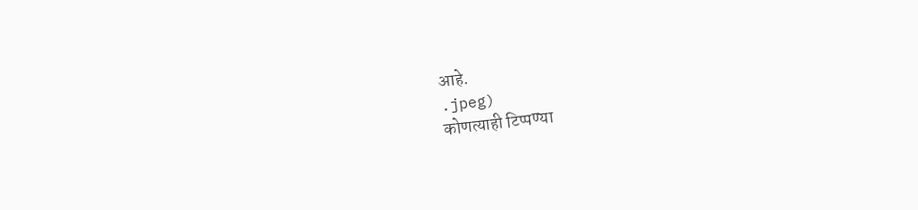आहे.
.jpeg)
कोणत्याही टिप्पण्या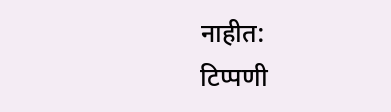नाहीत:
टिप्पणी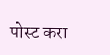पोस्ट करा